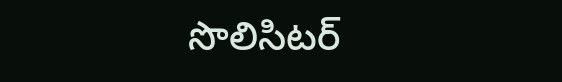సొలిసిటర్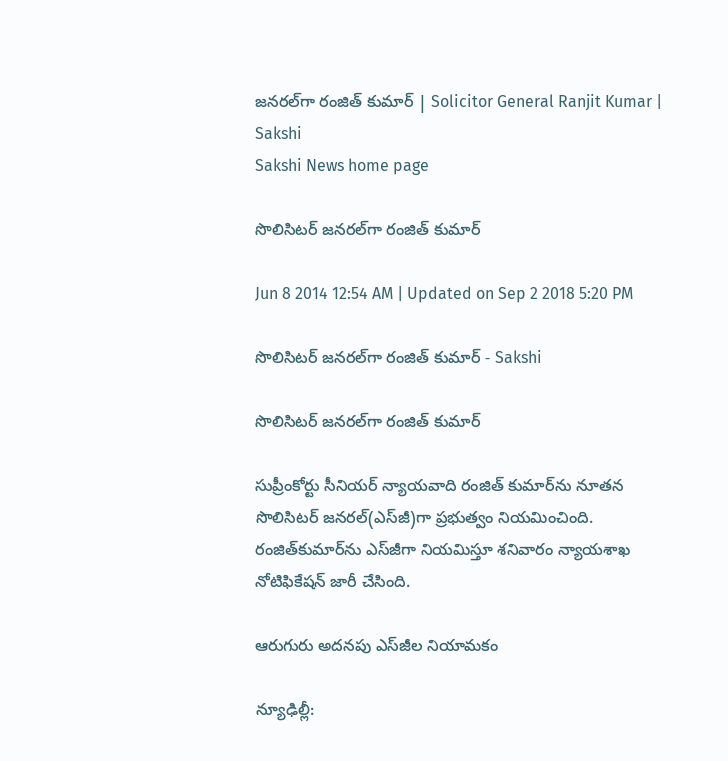జనరల్‌గా రంజిత్ కుమార్ | Solicitor General Ranjit Kumar | Sakshi
Sakshi News home page

సొలిసిటర్ జనరల్‌గా రంజిత్ కుమార్

Jun 8 2014 12:54 AM | Updated on Sep 2 2018 5:20 PM

సొలిసిటర్ జనరల్‌గా రంజిత్ కుమార్ - Sakshi

సొలిసిటర్ జనరల్‌గా రంజిత్ కుమార్

సుప్రీంకోర్టు సీనియర్ న్యాయవాది రంజిత్ కుమార్‌ను నూతన సొలిసిటర్ జనరల్(ఎస్‌జీ)గా ప్రభుత్వం నియమించింది. రంజిత్‌కుమార్‌ను ఎస్‌జీగా నియమిస్తూ శనివారం న్యాయశాఖ నోటిఫికేషన్ జారీ చేసింది.

ఆరుగురు అదనపు ఎస్‌జీల నియామకం

న్యూఢిల్లీ: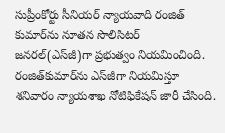సుప్రీంకోర్టు సీనియర్ న్యాయవాది రంజిత్ కుమార్‌ను నూతన సొలిసిటర్ జనరల్(ఎస్‌జీ)గా ప్రభుత్వం నియమించింది. రంజిత్‌కుమార్‌ను ఎస్‌జీగా నియమిస్తూ శనివారం న్యాయశాఖ నోటిఫికేషన్ జారీ చేసింది.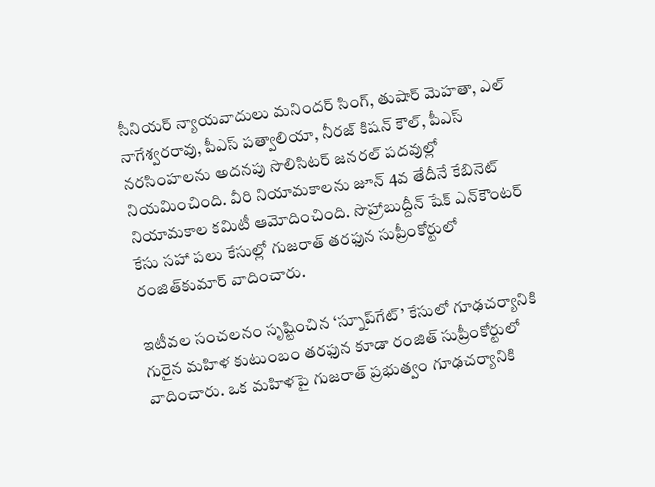సీనియర్ న్యాయవాదులు మనిందర్ సింగ్, తుషార్ మెహతా, ఎల్ నాగేశ్వరరావు, పీఎస్ పత్వాలియా, నీరజ్ కిషన్ కౌల్, పీఎస్ నరసింహలను అదనపు సొలిసిటర్ జనరల్ పదవుల్లో నియమించింది. వీరి నియామకాలను జూన్ 4వ తేదీనే కేబినెట్ నియామకాల కమిటీ ఆమోదించింది. సొహ్రాబుద్దీన్ షేక్ ఎన్‌కౌంటర్ కేసు సహా పలు కేసుల్లో గుజరాత్ తరఫున సుప్రీంకోర్టులో రంజిత్‌కుమార్ వాదించారు.

ఇటీవల సంచలనం సృష్టించిన ‘స్నూప్‌గేట్’ కేసులో గూఢచర్యానికి గురైన మహిళ కుటుంబం తరఫున కూడా రంజిత్ సుప్రీంకోర్టులో వాదించారు. ఒక మహిళపై గుజరాత్ ప్రభుత్వం గూఢచర్యానికి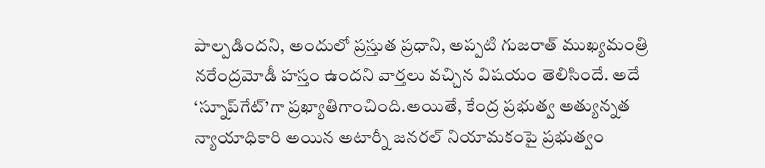పాల్పడిందని, అందులో ప్రస్తుత ప్రధాని, అప్పటి గుజరాత్ ముఖ్యమంత్రి నరేంద్రమోడీ హస్తం ఉందని వార్తలు వచ్చిన విషయం తెలిసిందే. అదే ‘స్నూప్‌గేట్’గా ప్రఖ్యాతిగాంచింది.అయితే, కేంద్ర ప్రభుత్వ అత్యున్నత న్యాయాధికారి అయిన అటార్నీ జనరల్ నియామకంపై ప్రభుత్వం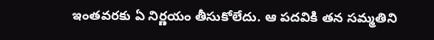ఇంతవరకు ఏ నిర్ణయం తీసుకోలేదు. ఆ పదవికి తన సమ్మతిని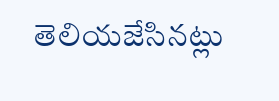తెలియజేసినట్లు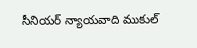సీనియర్ న్యాయవాది ముకుల్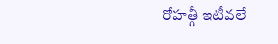రోహత్గీ ఇటీవలే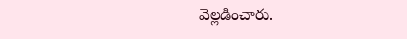వెల్లడించారు.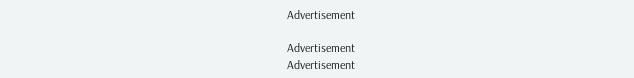Advertisement

Advertisement
Advertisement